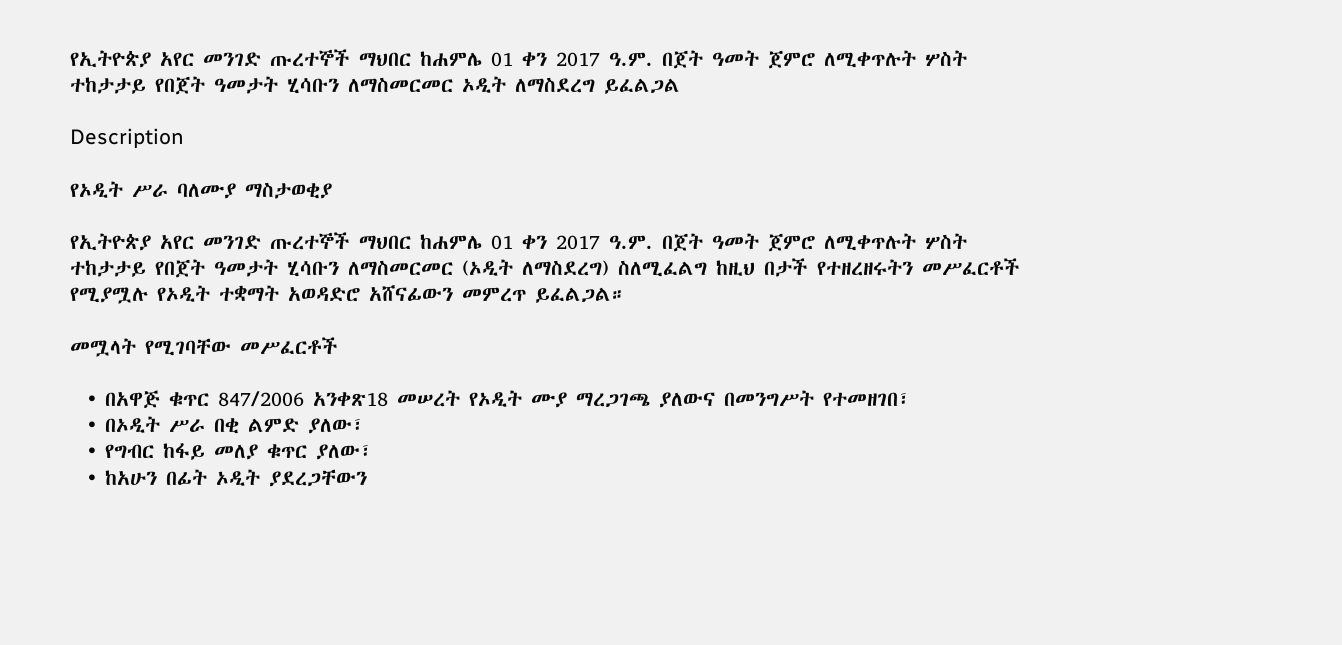የኢትዮጵያ አየር መንገድ ጡረተኞች ማህበር ከሐምሌ 01 ቀን 2017 ዓ.ም. በጀት ዓመት ጀምሮ ለሚቀጥሉት ሦስት ተከታታይ የበጀት ዓመታት ሂሳቡን ለማስመርመር ኦዲት ለማስደረግ ይፈልጋል

Description

የኦዲት ሥራ ባለሙያ ማስታወቂያ

የኢትዮጵያ አየር መንገድ ጡረተኞች ማህበር ከሐምሌ 01 ቀን 2017 ዓ.ም. በጀት ዓመት ጀምሮ ለሚቀጥሉት ሦስት ተከታታይ የበጀት ዓመታት ሂሳቡን ለማስመርመር (ኦዲት ለማስደረግ) ስለሚፈልግ ከዚህ በታች የተዘረዘሩትን መሥፈርቶች የሚያሟሉ የኦዲት ተቋማት አወዳድሮ አሸናፊውን መምረጥ ይፈልጋል።

መሟላት የሚገባቸው መሥፈርቶች

  • በአዋጅ ቁጥር 847/2006 አንቀጽ18 መሠረት የኦዲት ሙያ ማረጋገጫ ያለውና በመንግሥት የተመዘገበ፣
  • በኦዲት ሥራ በቂ ልምድ ያለው፣
  • የግብር ከፋይ መለያ ቁጥር ያለው፣
  • ከአሁን በፊት ኦዲት ያደረጋቸውን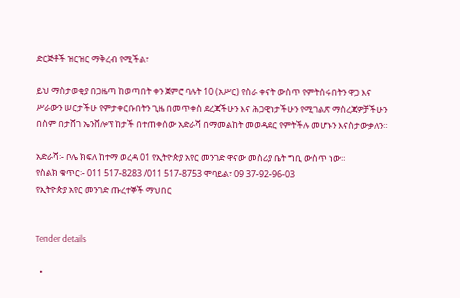ድርጅቶች ዝርዝር ማቅረብ የሚችል፣

ይህ ማስታወቂያ በጋዜጣ ከወጣበት ቀን ጀምሮ ባሉት 10 (አሥር) የስራ ቀናት ውስጥ የምትሰሩበትን ዋጋ እና ሥራውን ሠርታችሁ የምታቀርቡበትን ጊዜ በመጥቀስ ደረጃችሁን እና ሕጋዊነታችሁን የሚገልጽ ማስረጃዎቻችሁን በስም በታሸገ ኤንቨሎፕ ከታች በተጠቀሰው አድራሻ በማመልከት መወዳደር የምትችሉ መሆኑን እናስታውቃለን።

አድራሻ፡- ቦሌ ክፍለ ከተማ ወረዳ 01 የኢትዮጵያ አየር መንገድ ዋናው መስሪያ ቤት ግቢ ውስጥ ነው።
የስልክ ቁጥር፡- 011 517-8283 /011 517-8753 ሞባይል፣ 09 37-92-96-03
የኢትዮጵያ አየር መንገድ ጡረተኞች ማህበር


Tender details

  •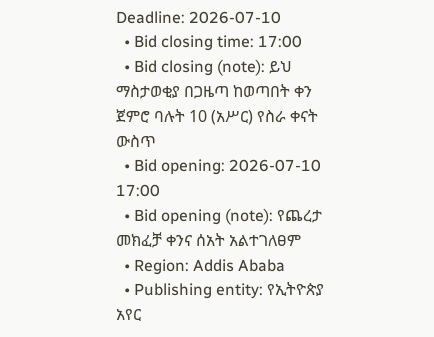Deadline: 2026-07-10
  • Bid closing time: 17:00
  • Bid closing (note): ይህ ማስታወቂያ በጋዜጣ ከወጣበት ቀን ጀምሮ ባሉት 10 (አሥር) የስራ ቀናት ውስጥ
  • Bid opening: 2026-07-10 17:00
  • Bid opening (note): የጨረታ መክፈቻ ቀንና ሰአት አልተገለፀም
  • Region: Addis Ababa
  • Publishing entity: የኢትዮጵያ አየር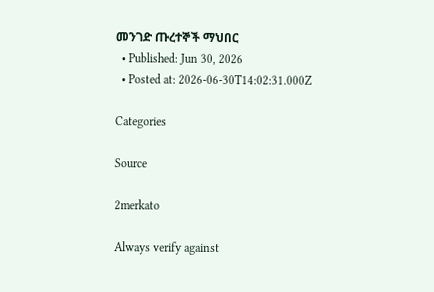መንገድ ጡረተኞች ማህበር
  • Published: Jun 30, 2026
  • Posted at: 2026-06-30T14:02:31.000Z

Categories

Source

2merkato

Always verify against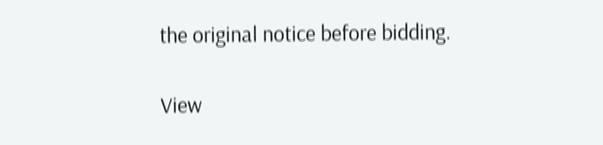the original notice before bidding.

View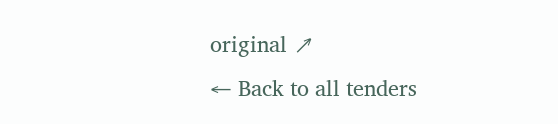original ↗
← Back to all tenders